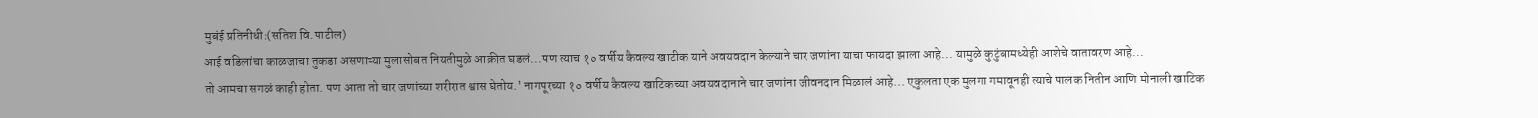मुबंई प्रतिनीधी:(सतिश वि.पाटील)
आई वडिलांचा काळजाचा तुकडा असणाऱ्या मुलासोबत नियतीमुळे आक्रीत घडलं...पण त्याच १० वर्षीय कैवल्य खाटीक याने अवयवदान केल्याने चार जणांना याचा फायदा झाला आहे... यामुळे कुटुंबामध्येही आशेचे वातावरण आहे...
तो आमचा सगळं काही होता. पण आता तो चार जणांच्या शरीरात श्वास घेतोय.' नागपूरच्या १० वर्षीय कैवल्य खाटिकच्या अवयवदानाने चार जणांना जीवनदान मिळालं आहे... एकुलता एक मुलगा गमावूनही त्याचे पालक नितीन आणि मोनाली खाटिक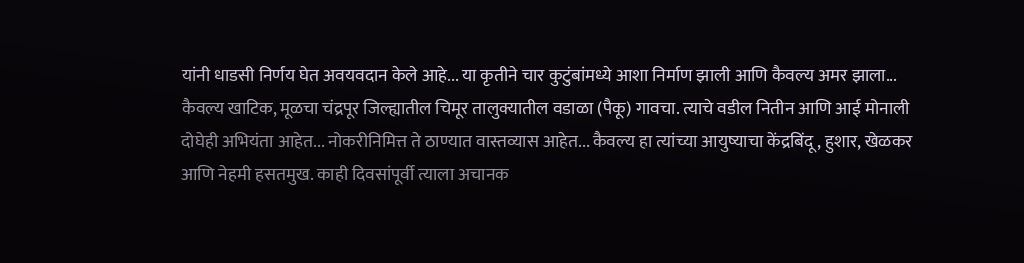यांनी धाडसी निर्णय घेत अवयवदान केले आहे... या कृतीने चार कुटुंबांमध्ये आशा निर्माण झाली आणि कैवल्य अमर झाला...
कैवल्य खाटिक, मूळचा चंद्रपूर जिल्ह्यातील चिमूर तालुक्यातील वडाळा (पैकू) गावचा. त्याचे वडील नितीन आणि आई मोनाली दोघेही अभियंता आहेत... नोकरीनिमित्त ते ठाण्यात वास्तव्यास आहेत... कैवल्य हा त्यांच्या आयुष्याचा केंद्रबिंदू , हुशार, खेळकर आणि नेहमी हसतमुख. काही दिवसांपूर्वी त्याला अचानक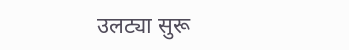उलट्या सुरू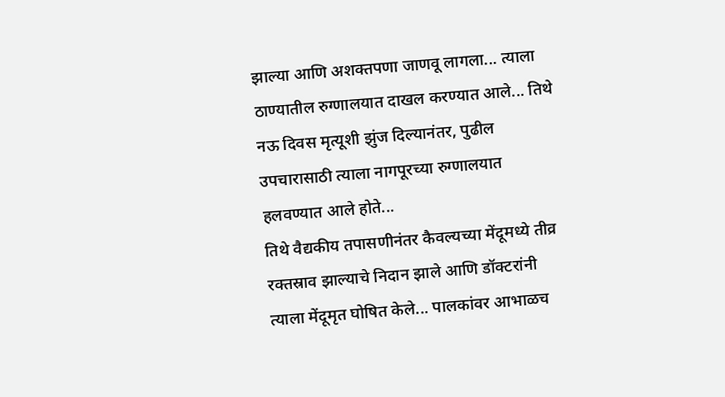झाल्या आणि अशक्तपणा जाणवू लागला... त्याला ठाण्यातील रुग्णालयात दाखल करण्यात आले... तिथे नऊ दिवस मृत्यूशी झुंज दिल्यानंतर, पुढील उपचारासाठी त्याला नागपूरच्या रुग्णालयात हलवण्यात आले होते...
तिथे वैद्यकीय तपासणीनंतर कैवल्यच्या मेंदूमध्ये तीव्र रक्तस्राव झाल्याचे निदान झाले आणि डॉक्टरांनी त्याला मेंदूमृत घोषित केले... पालकांवर आभाळच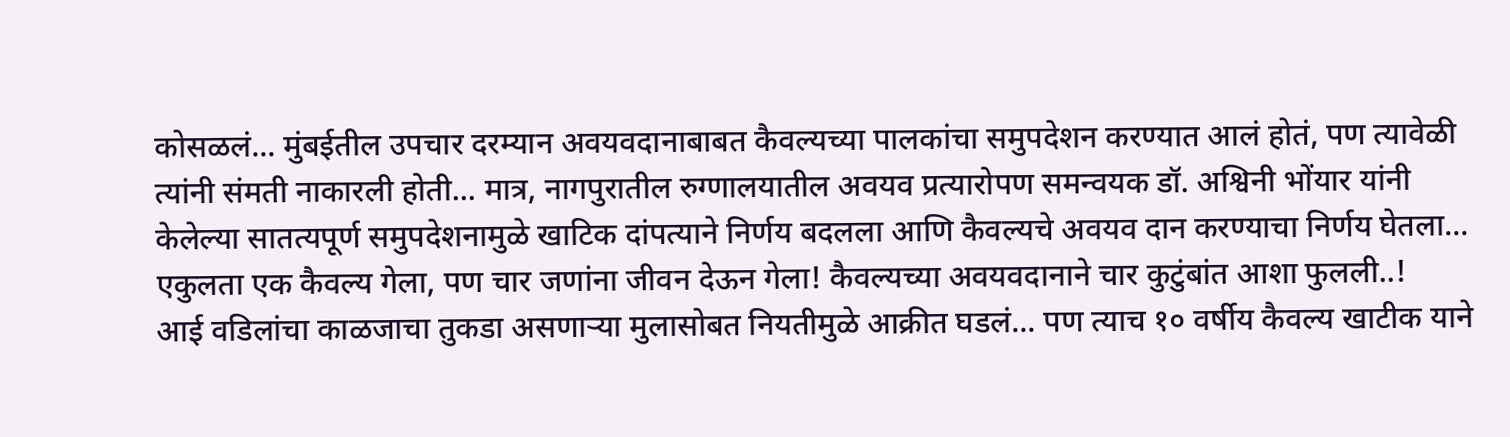कोसळलं... मुंबईतील उपचार दरम्यान अवयवदानाबाबत कैवल्यच्या पालकांचा समुपदेशन करण्यात आलं होतं, पण त्यावेळी त्यांनी संमती नाकारली होती... मात्र, नागपुरातील रुग्णालयातील अवयव प्रत्यारोपण समन्वयक डॉ. अश्विनी भोंयार यांनी केलेल्या सातत्यपूर्ण समुपदेशनामुळे खाटिक दांपत्याने निर्णय बदलला आणि कैवल्यचे अवयव दान करण्याचा निर्णय घेतला... एकुलता एक कैवल्य गेला, पण चार जणांना जीवन देऊन गेला! कैवल्यच्या अवयवदानाने चार कुटुंबांत आशा फुलली..!
आई वडिलांचा काळजाचा तुकडा असणाऱ्या मुलासोबत नियतीमुळे आक्रीत घडलं... पण त्याच १० वर्षीय कैवल्य खाटीक याने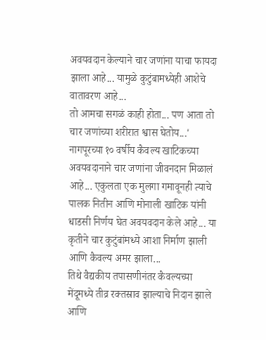अवयवदान केल्याने चार जणांना याचा फायदा झाला आहे... यामुळे कुटुंबामध्येही आशेचे वातावरण आहे...
तो आमचा सगळं काही होता... पण आता तो चार जणांच्या शरीरात श्वास घेतोय...' नागपूरच्या १० वर्षीय कैवल्य खाटिकच्या अवयवदानाने चार जणांना जीवनदान मिळालं आहे... एकुलता एक मुलगा गमावूनही त्याचे पालक नितीन आणि मोनाली खाटिक यांनी धाडसी निर्णय घेत अवयवदान केले आहे... या कृतीने चार कुटुंबांमध्ये आशा निर्माण झाली आणि कैवल्य अमर झाला...
तिथे वैद्यकीय तपासणीनंतर कैवल्यच्या मेंदूमध्ये तीव्र रक्तस्राव झाल्याचे निदान झाले आणि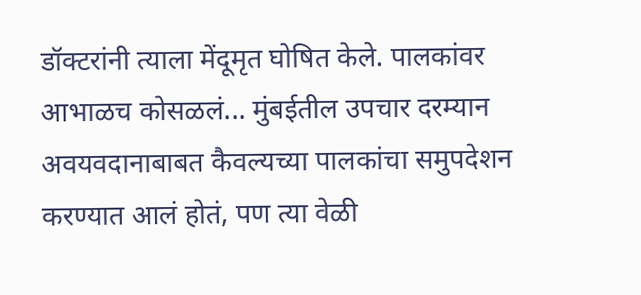डॉक्टरांनी त्याला मेंदूमृत घोषित केले. पालकांवर आभाळच कोसळलं... मुंबईतील उपचार दरम्यान अवयवदानाबाबत कैवल्यच्या पालकांचा समुपदेशन करण्यात आलं होतं, पण त्या वेळी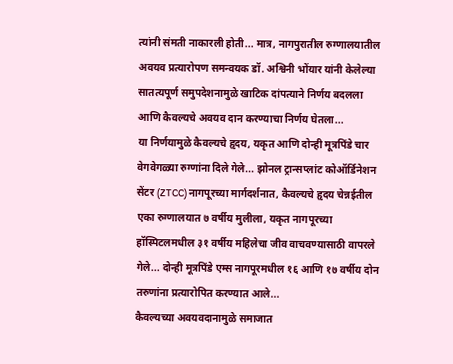त्यांनी संमती नाकारली होती... मात्र, नागपुरातील रुग्णालयातील अवयव प्रत्यारोपण समन्वयक डॉ. अश्विनी भोंयार यांनी केलेल्या सातत्यपूर्ण समुपदेशनामुळे खाटिक दांपत्याने निर्णय बदलला आणि कैवल्यचे अवयव दान करण्याचा निर्णय घेतला...
या निर्णयामुळे कैवल्यचे हृदय, यकृत आणि दोन्ही मूत्रपिंडे चार वेगवेगळ्या रुग्णांना दिले गेले... झोनल ट्रान्सप्लांट कोऑर्डिनेशन सेंटर (ZTCC) नागपूरच्या मार्गदर्शनात, कैवल्यचे हृदय चेन्नईतील एका रुग्णालयात ७ वर्षीय मुलीला, यकृत नागपूरच्या हॉस्पिटलमधील ३१ वर्षीय महिलेचा जीव वाचवण्यासाठी वापरले गेले... दोन्ही मूत्रपिंडे एम्स नागपूरमधील १६ आणि १७ वर्षीय दोन तरुणांना प्रत्यारोपित करण्यात आले...
कैवल्यच्या अवयवदानामुळे समाजात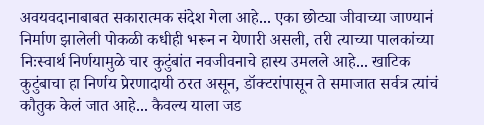अवयवदानाबाबत सकारात्मक संदेश गेला आहे... एका छोट्या जीवाच्या जाण्यानं निर्माण झालेली पोकळी कधीही भरून न येणारी असली, तरी त्याच्या पालकांच्या निःस्वार्थ निर्णयामुळे चार कुटुंबांत नवजीवनाचे हास्य उमलले आहे... खाटिक कुटुंबाचा हा निर्णय प्रेरणादायी ठरत असून, डॉक्टरांपासून ते समाजात सर्वत्र त्यांचं कौतुक केलं जात आहे... कैवल्य याला जड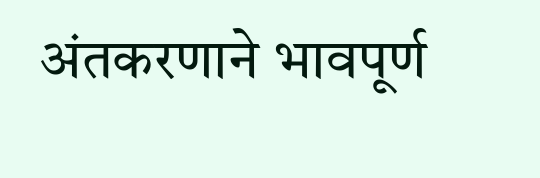अंतकरणाने भावपूर्ण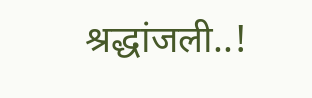श्रद्धांजली..!